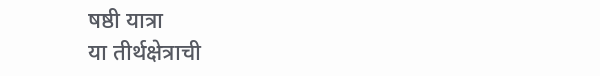षष्ठी यात्रा
या तीर्थक्षेत्राची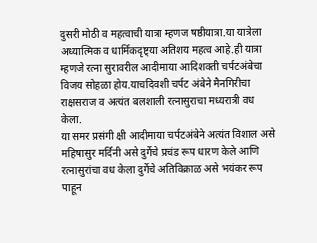दुसरी मोठी व महत्वाची यात्रा म्हणज षष्ठीयात्रा.या यात्रेला अध्यात्मिक व धार्मिकदृष्ट्या अतिशय महत्व आहे.ही यात्रा म्हणजे रत्ना सुरावरील आदीमाया आदिशक्ती चर्पटअंबेचा विजय सोहळा होय.याचदिवशी चर्पट अंबेने मैनगिरीचा राक्षसराज व अत्यंत बलशाली रत्नासुराचा मध्यरात्री वध केला.
या समर प्रसंगी क्षी आदीमाया चर्पटअंबेने अत्यंत विशाल असे महिषासुर मर्दिनी असे दुर्गेचे प्रचंड रूप धारण केले आणि रत्नासुरांचा वध केला दुर्गेचे अतिविक्राळ असे भयंकर रूप पाहून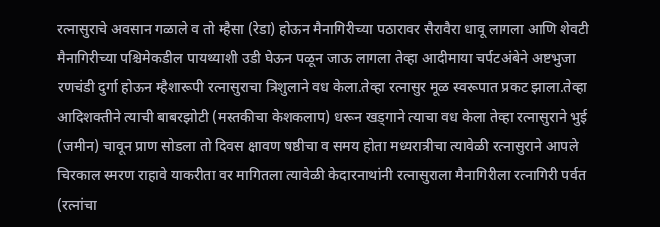रत्नासुराचे अवसान गळाले व तो म्हैसा (रेडा) होऊन मैनागिरीच्या पठारावर सैरावैरा धावू लागला आणि शेवटी मैनागिरीच्या पश्चिमेकडील पायथ्याशी उडी घेऊन पळून जाऊ लागला तेव्हा आदीमाया चर्पटअंबेने अष्टभुजा रणचंडी दुर्गा होऊन म्हैशारूपी रत्नासुराचा त्रिशुलाने वध केला.तेव्हा रत्नासुर मूळ स्वरूपात प्रकट झाला.तेव्हा आदिशक्तीने त्याची बाबरझोटी (मस्तकीचा केशकलाप) धरून खड्गाने त्याचा वध केला तेव्हा रत्नासुराने भुई (जमीन) चावून प्राण सोडला तो दिवस क्षावण षष्ठीचा व समय होता मध्यरात्रीचा त्यावेळी रत्नासुराने आपले चिरकाल स्मरण राहावे याकरीता वर मागितला त्यावेळी केदारनाथांनी रत्नासुराला मैनागिरीला रत्नागिरी पर्वत (रत्नांचा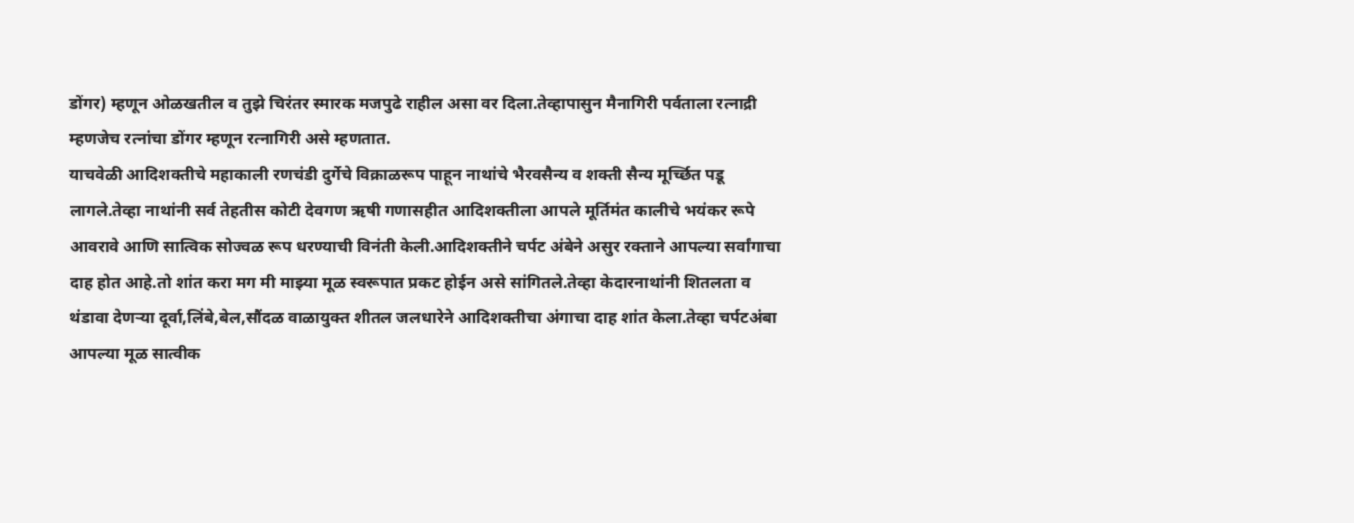डोंगर) म्हणून ओळखतील व तुझे चिरंतर स्मारक मजपुढे राहील असा वर दिला.तेव्हापासुन मैनागिरी पर्वताला रत्नाद्री म्हणजेच रत्नांचा डोंगर म्हणून रत्नागिरी असे म्हणतात.
याचवेळी आदिशक्तीचे महाकाली रणचंडी दुर्गेचे विक्राळरूप पाहून नाथांचे भैरवसैन्य व शक्ती सैन्य मूर्च्छित पडू लागले.तेव्हा नाथांनी सर्व तेहतीस कोटी देवगण ऋषी गणासहीत आदिशक्तीला आपले मूर्तिमंत कालीचे भयंकर रूपे आवरावे आणि सात्विक सोज्वळ रूप धरण्याची विनंती केली.आदिशक्तीने चर्पट अंबेने असुर रक्ताने आपल्या सर्वांगाचा दाह होत आहे.तो शांत करा मग मी माझ्या मूळ स्वरूपात प्रकट होईन असे सांगितले.तेव्हा केदारनाथांनी शितलता व थंडावा देणऱ्या दूर्वा,लिंबे,बेल,सौंदळ वाळायुक्त शीतल जलधारेने आदिशक्तीचा अंगाचा दाह शांत केला.तेव्हा चर्पटअंबा आपल्या मूळ सात्वीक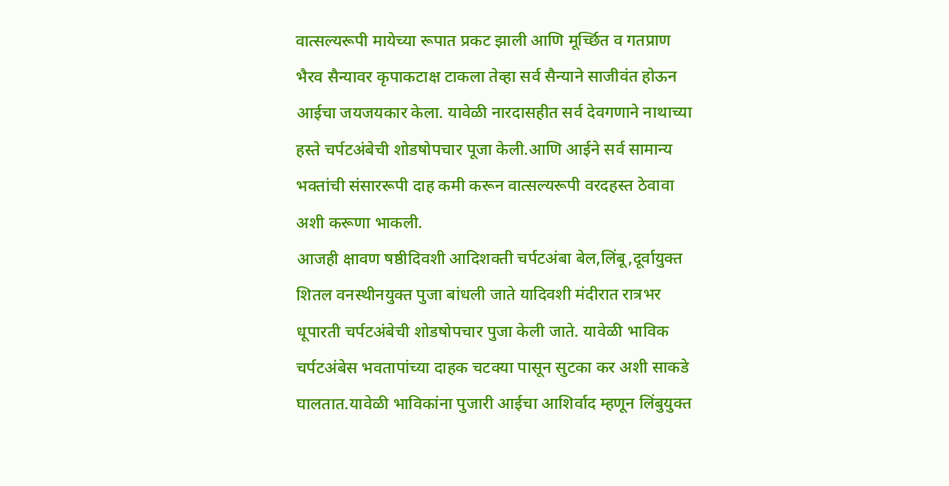वात्सल्यरूपी मायेच्या रूपात प्रकट झाली आणि मूर्च्छित व गतप्राण भैरव सैन्यावर कृपाकटाक्ष टाकला तेव्हा सर्व सैन्याने साजीवंत होऊन आईचा जयजयकार केला. यावेळी नारदासहीत सर्व देवगणाने नाथाच्या हस्ते चर्पटअंबेची शोडषोपचार पूजा केली.आणि आईने सर्व सामान्य भक्तांची संसाररूपी दाह कमी करून वात्सल्यरूपी वरदहस्त ठेवावा अशी करूणा भाकली.
आजही क्षावण षष्ठीदिवशी आदिशक्ती चर्पटअंबा बेल,लिंबू,दूर्वायुक्त शितल वनस्थीनयुक्त पुजा बांधली जाते यादिवशी मंदीरात रात्रभर धूपारती चर्पटअंबेची शोडषोपचार पुजा केली जाते. यावेळी भाविक चर्पटअंबेस भवतापांच्या दाहक चटक्या पासून सुटका कर अशी साकडे घालतात.यावेळी भाविकांना पुजारी आईचा आशिर्वाद म्हणून लिंबुयुक्त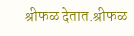श्रीफळ देतात.श्रीफळ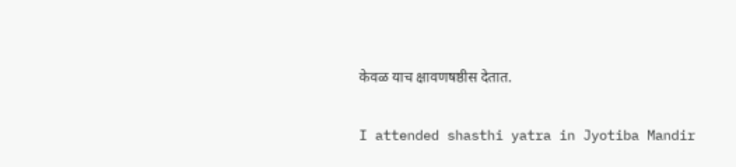केवळ याच क्षावणषष्ठीस देतात.

I attended shasthi yatra in Jyotiba Mandir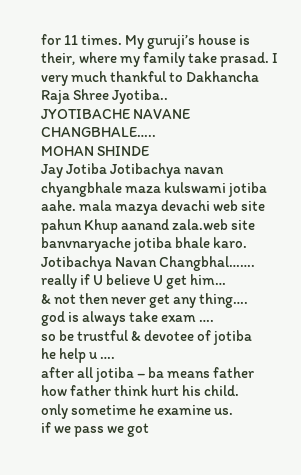for 11 times. My guruji’s house is their, where my family take prasad. I very much thankful to Dakhancha Raja Shree Jyotiba..
JYOTIBACHE NAVANE CHANGBHALE…..
MOHAN SHINDE
Jay Jotiba Jotibachya navan chyangbhale maza kulswami jotiba aahe. mala mazya devachi web site pahun Khup aanand zala.web site banvnaryache jotiba bhale karo.
Jotibachya Navan Changbhal…….
really if U believe U get him…
& not then never get any thing….
god is always take exam ….
so be trustful & devotee of jotiba
he help u ….
after all jotiba – ba means father
how father think hurt his child.
only sometime he examine us.
if we pass we got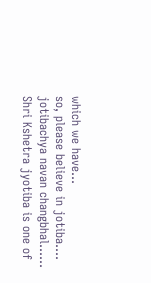which we have…
so, please believe in jotiba….
jotibachya navan changbhal……
Shri Kshetra jyotiba is one of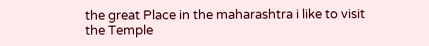the great Place in the maharashtra i like to visit the Temple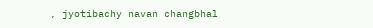, jyotibachy navan changbhal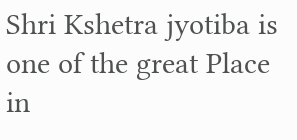Shri Kshetra jyotiba is one of the great Place in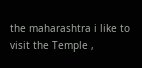the maharashtra i like to visit the Temple ,